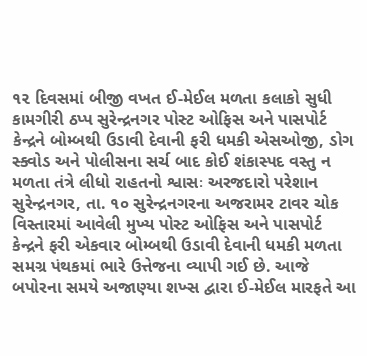૧૨ દિવસમાં બીજી વખત ઈ-મેઈલ મળતા કલાકો સુધી કામગીરી ઠપ્પ સુરેન્દ્રનગર પોસ્ટ ઓફિસ અને પાસપોર્ટ કેન્દ્રને બોમ્બથી ઉડાવી દેવાની ફરી ધમકી એસઓજી, ડોગ સ્ક્વોડ અને પોલીસના સર્ચ બાદ કોઈ શંકાસ્પદ વસ્તુ ન મળતા તંત્રે લીધો રાહતનો શ્વાસઃ અરજદારો પરેશાન સુરેન્દ્રનગર, તા. ૧૦ સુરેન્દ્રનગરના અજરામર ટાવર ચોક વિસ્તારમાં આવેલી મુખ્ય પોસ્ટ ઓફિસ અને પાસપોર્ટ કેન્દ્રને ફરી એકવાર બોમ્બથી ઉડાવી દેવાની ધમકી મળતા સમગ્ર પંથકમાં ભારે ઉત્તેજના વ્યાપી ગઈ છે. આજે બપોરના સમયે અજાણ્યા શખ્સ દ્વારા ઈ-મેઈલ મારફતે આ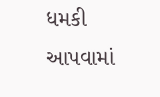ધમકી આપવામાં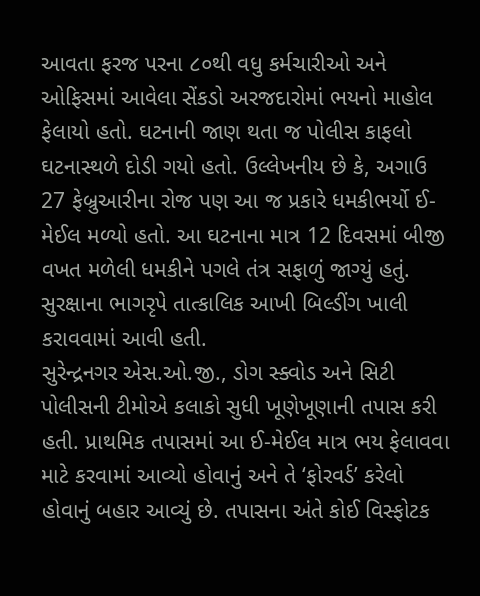આવતા ફરજ પરના ૮૦થી વધુ કર્મચારીઓ અને ઓફિસમાં આવેલા સેંકડો અરજદારોમાં ભયનો માહોલ ફેલાયો હતો. ઘટનાની જાણ થતા જ પોલીસ કાફલો ઘટનાસ્થળે દોડી ગયો હતો. ઉલ્લેખનીય છે કે, અગાઉ 27 ફેબ્રુઆરીના રોજ પણ આ જ પ્રકારે ધમકીભર્યો ઈ-મેઈલ મળ્યો હતો. આ ઘટનાના માત્ર 12 દિવસમાં બીજી વખત મળેલી ધમકીને પગલે તંત્ર સફાળું જાગ્યું હતું. સુરક્ષાના ભાગરૃપે તાત્કાલિક આખી બિલ્ડીંગ ખાલી કરાવવામાં આવી હતી.
સુરેન્દ્રનગર એસ.ઓ.જી., ડોગ સ્ક્વોડ અને સિટી પોલીસની ટીમોએ કલાકો સુધી ખૂણેખૂણાની તપાસ કરી હતી. પ્રાથમિક તપાસમાં આ ઈ-મેઈલ માત્ર ભય ફેલાવવા માટે કરવામાં આવ્યો હોવાનું અને તે ‘ફોરવર્ડ’ કરેલો હોવાનું બહાર આવ્યું છે. તપાસના અંતે કોઈ વિસ્ફોટક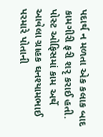પદાર્થ ન મળતા એક કલાક બાદ કામગીરી ફરી શરૃ કરાઈ હતી. પોસ્ટ ઓફિસમાં કામ અર્થે આવેલા ગ્રાહક ઘનશ્યામભાઈ પરમારે પોતાની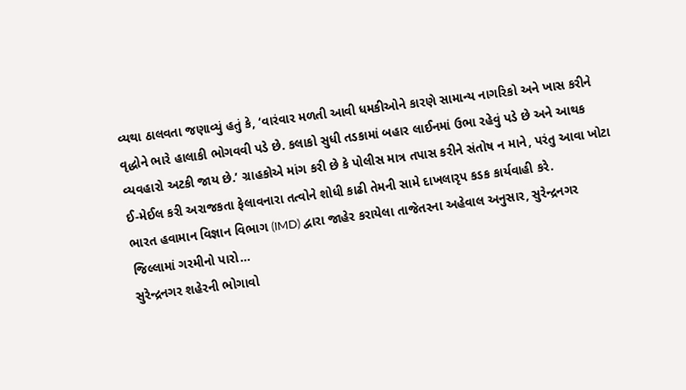વ્યથા ઠાલવતા જણાવ્યું હતું કે, ‘વારંવાર મળતી આવી ધમકીઓને કારણે સામાન્ય નાગરિકો અને ખાસ કરીને વૃદ્ધોને ભારે હાલાકી ભોગવવી પડે છે. કલાકો સુધી તડકામાં બહાર લાઈનમાં ઉભા રહેવું પડે છે અને આથક વ્યવહારો અટકી જાય છે.’ ગ્રાહકોએ માંગ કરી છે કે પોલીસ માત્ર તપાસ કરીને સંતોષ ન માને, પરંતુ આવા ખોટા ઈ-મેઈલ કરી અરાજકતા ફેલાવનારા તત્વોને શોધી કાઢી તેમની સામે દાખલારૃપ કડક કાર્યવાહી કરે.
ભારત હવામાન વિજ્ઞાન વિભાગ (IMD) દ્વારા જાહેર કરાયેલા તાજેતરના અહેવાલ અનુસાર, સુરેન્દ્રનગર જિલ્લામાં ગરમીનો પારો…
સુરેન્દ્રનગર શહેરની ભોગાવો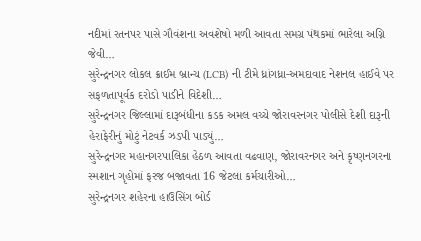નદીમાં રતનપર પાસે ગૌવંશના અવશેષો મળી આવતા સમગ્ર પંથકમાં ભારેલા અગ્નિ જેવી…
સુરેન્દ્રનગર લોકલ ક્રાઈમ બ્રાન્ચ (LCB) ની ટીમે ધ્રાંગધ્રા-અમદાવાદ નેશનલ હાઈવે પર સફળતાપૂર્વક દરોડો પાડીને વિદેશી…
સુરેન્દ્રનગર જિલ્લામાં દારૂબંધીના કડક અમલ વચ્ચે જોરાવરનગર પોલીસે દેશી દારૂની હેરાફેરીનું મોટું નેટવર્ક ઝડપી પાડ્યું…
સુરેન્દ્રનગર મહાનગરપાલિકા હેઠળ આવતા વઢવાણ, જોરાવરનગર અને કૃષ્ણનગરના સ્મશાન ગૃહોમાં ફરજ બજાવતા 16 જેટલા કર્મચારીઓ…
સુરેન્દ્રનગર શહેરના હાઉસિંગ બોર્ડ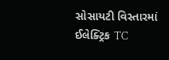સોસાયટી વિસ્તારમાં ઈલેક્ટ્રિક TC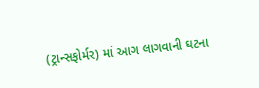(ટ્રાન્સફોર્મર) માં આગ લાગવાની ઘટના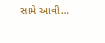સામે આવી…